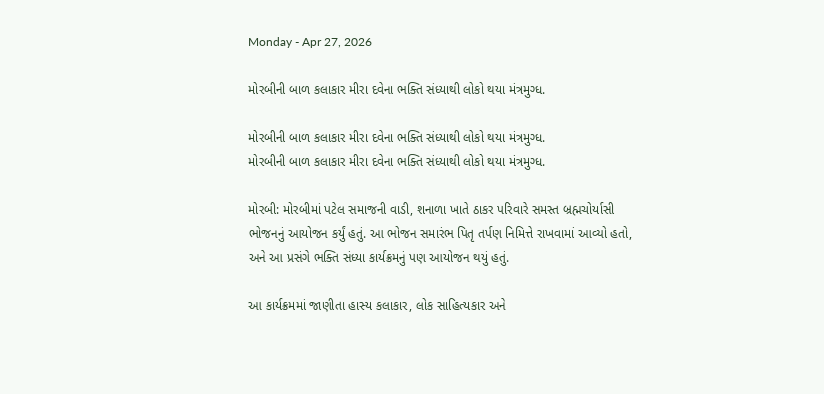Monday - Apr 27, 2026

મોરબીની બાળ કલાકાર મીરા દવેના ભક્તિ સંધ્યાથી લોકો થયા મંત્રમુગ્ધ.

મોરબીની બાળ કલાકાર મીરા દવેના ભક્તિ સંધ્યાથી લોકો થયા મંત્રમુગ્ધ.
મોરબીની બાળ કલાકાર મીરા દવેના ભક્તિ સંધ્યાથી લોકો થયા મંત્રમુગ્ધ.

મોરબી: મોરબીમાં પટેલ સમાજની વાડી, શનાળા ખાતે ઠાકર પરિવારે સમસ્ત બ્રહ્મચોર્યાસી ભોજનનું આયોજન કર્યું હતું. આ ભોજન સમારંભ પિતૃ તર્પણ નિમિત્તે રાખવામાં આવ્યો હતો, અને આ પ્રસંગે ભક્તિ સંધ્યા કાર્યક્રમનું પણ આયોજન થયું હતું.

આ કાર્યક્રમમાં જાણીતા હાસ્ય કલાકાર, લોક સાહિત્યકાર અને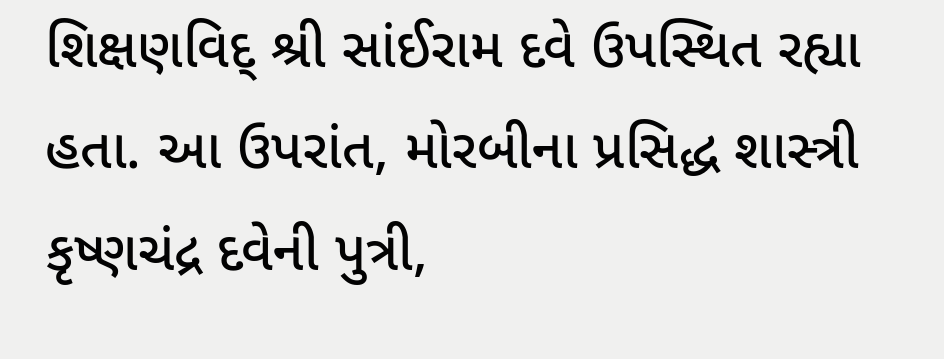શિક્ષણવિદ્ શ્રી સાંઈરામ દવે ઉપસ્થિત રહ્યા હતા. આ ઉપરાંત, મોરબીના પ્રસિદ્ધ શાસ્ત્રી કૃષ્ણચંદ્ર દવેની પુત્રી,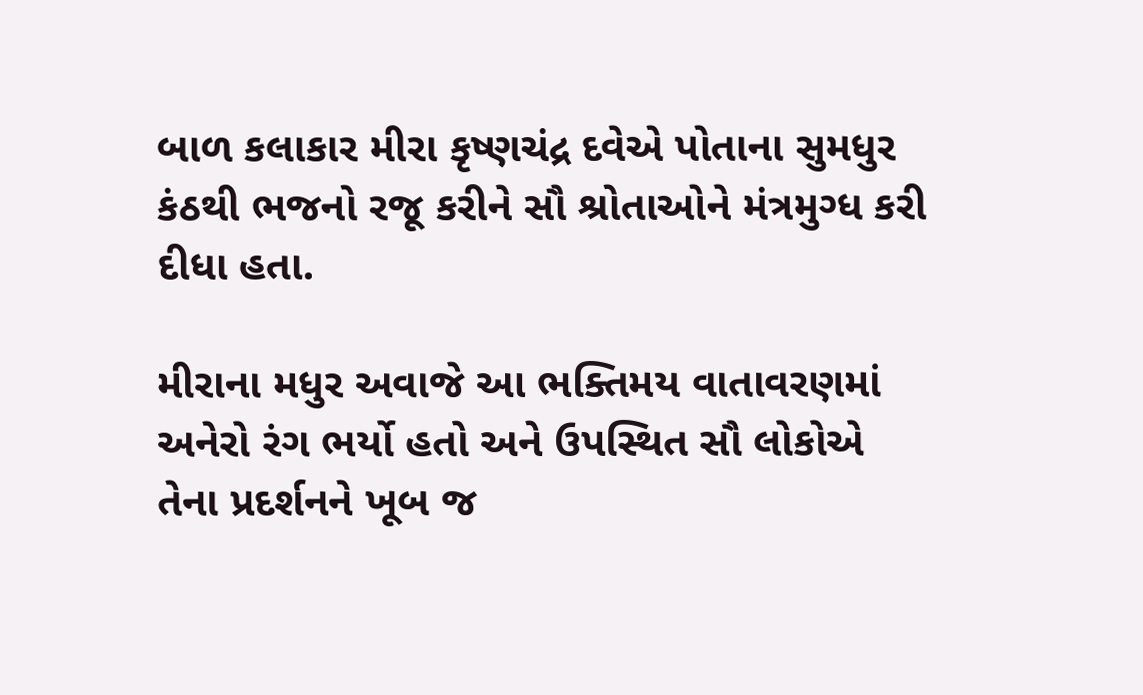બાળ કલાકાર મીરા કૃષ્ણચંદ્ર દવેએ પોતાના સુમધુર કંઠથી ભજનો રજૂ કરીને સૌ શ્રોતાઓને મંત્રમુગ્ધ કરી દીધા હતા.

મીરાના મધુર અવાજે આ ભક્તિમય વાતાવરણમાં અનેરો રંગ ભર્યો હતો અને ઉપસ્થિત સૌ લોકોએ તેના પ્રદર્શનને ખૂબ જ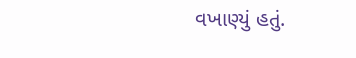વખાણ્યું હતું.